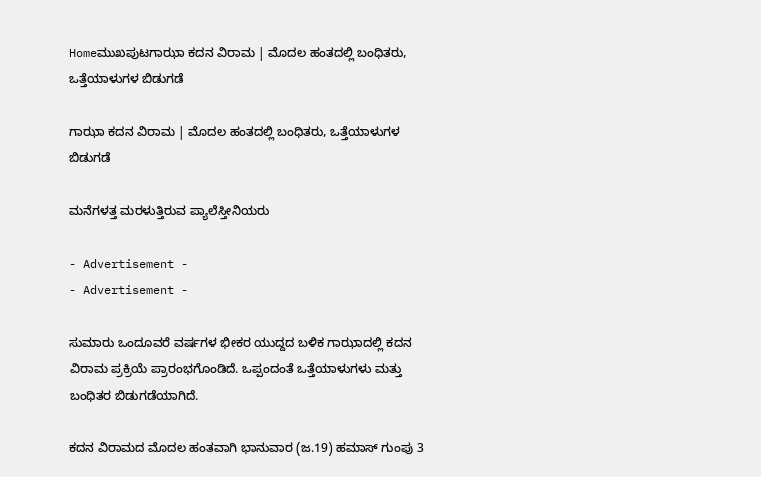Homeಮುಖಪುಟಗಾಝಾ ಕದನ ವಿರಾಮ | ಮೊದಲ ಹಂತದಲ್ಲಿ ಬಂಧಿತರು, ಒತ್ತೆಯಾಳುಗಳ ಬಿಡುಗಡೆ

ಗಾಝಾ ಕದನ ವಿರಾಮ | ಮೊದಲ ಹಂತದಲ್ಲಿ ಬಂಧಿತರು, ಒತ್ತೆಯಾಳುಗಳ ಬಿಡುಗಡೆ

ಮನೆಗಳತ್ತ ಮರಳುತ್ತಿರುವ ಪ್ಯಾಲೆಸ್ತೀನಿಯರು

- Advertisement -
- Advertisement -

ಸುಮಾರು ಒಂದೂವರೆ ವರ್ಷಗಳ ಭೀಕರ ಯುದ್ದದ ಬಳಿಕ ಗಾಝಾದಲ್ಲಿ ಕದನ ವಿರಾಮ ಪ್ರಕ್ರಿಯೆ ಪ್ರಾರಂಭಗೊಂಡಿದೆ. ಒಪ್ಪಂದಂತೆ ಒತ್ತೆಯಾಳುಗಳು ಮತ್ತು ಬಂಧಿತರ ಬಿಡುಗಡೆಯಾಗಿದೆ.

ಕದನ ವಿರಾಮದ ಮೊದಲ ಹಂತವಾಗಿ ಭಾನುವಾರ (ಜ.19) ಹಮಾಸ್ ಗುಂಪು 3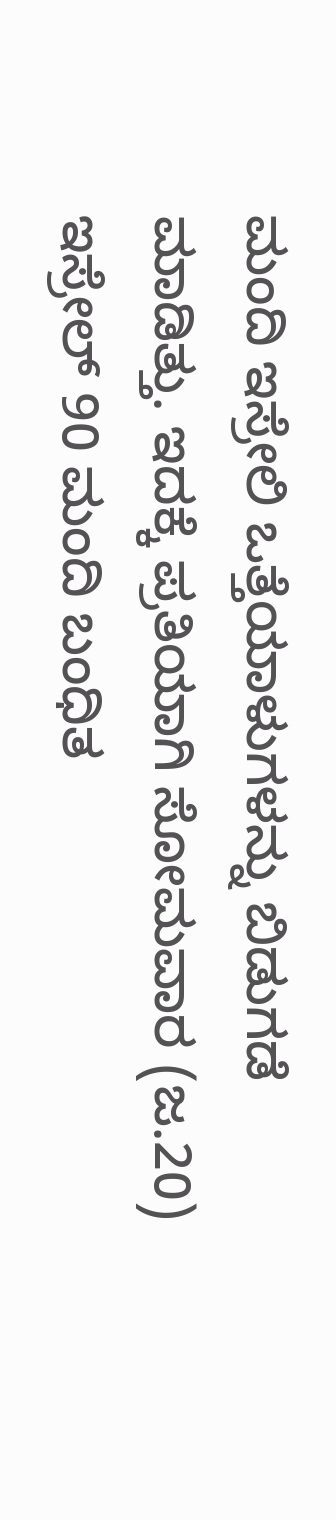ಮಂದಿ ಇಸ್ರೇಲಿ ಒತ್ತೆಯಾಳುಗಳನ್ನು ಬಿಡುಗಡೆ ಮಾಡಿತ್ತು. ಇದಕ್ಕೆ ಪ್ರತಿಯಾಗಿ ಸೋಮವಾರ (ಜ.20) ಇಸ್ರೇಲ್ 90 ಮಂದಿ ಬಂಧಿತ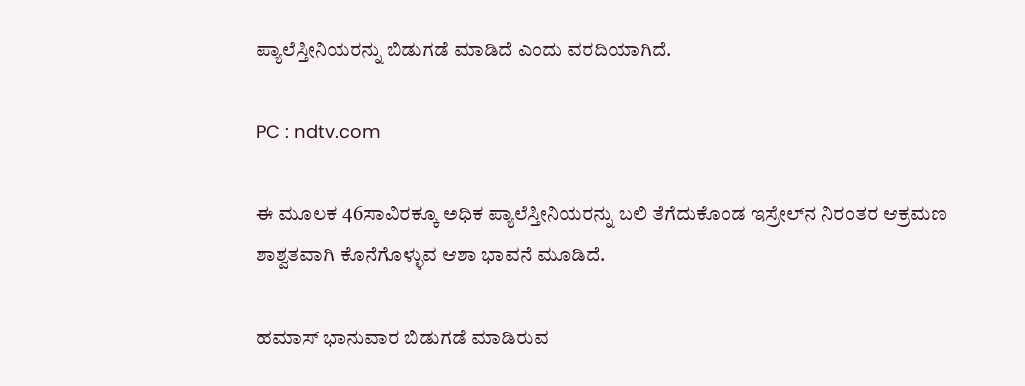ಪ್ಯಾಲೆಸ್ತೀನಿಯರನ್ನು ಬಿಡುಗಡೆ ಮಾಡಿದೆ ಎಂದು ವರದಿಯಾಗಿದೆ.

PC : ndtv.com

ಈ ಮೂಲಕ 46ಸಾವಿರಕ್ಕೂ ಅಧಿಕ ಪ್ಯಾಲೆಸ್ತೀನಿಯರನ್ನು ಬಲಿ ತೆಗೆದುಕೊಂಡ ಇಸ್ರೇಲ್‌ನ ನಿರಂತರ ಆಕ್ರಮಣ ಶಾಶ್ವತವಾಗಿ ಕೊನೆಗೊಳ್ಳುವ ಆಶಾ ಭಾವನೆ ಮೂಡಿದೆ.

ಹಮಾಸ್ ಭಾನುವಾರ ಬಿಡುಗಡೆ ಮಾಡಿರುವ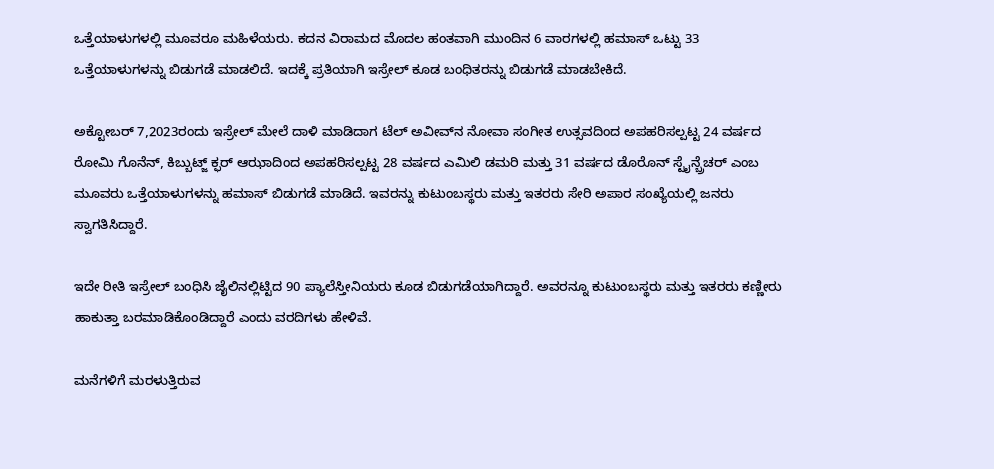ಒತ್ತೆಯಾಳುಗಳಲ್ಲಿ ಮೂವರೂ ಮಹಿಳೆಯರು. ಕದನ ವಿರಾಮದ ಮೊದಲ ಹಂತವಾಗಿ ಮುಂದಿನ 6 ವಾರಗಳಲ್ಲಿ ಹಮಾಸ್ ಒಟ್ಟು 33 ಒತ್ತೆಯಾಳುಗಳನ್ನು ಬಿಡುಗಡೆ ಮಾಡಲಿದೆ. ಇದಕ್ಕೆ ಪ್ರತಿಯಾಗಿ ಇಸ್ರೇಲ್ ಕೂಡ ಬಂಧಿತರನ್ನು ಬಿಡುಗಡೆ ಮಾಡಬೇಕಿದೆ.

ಅಕ್ಟೋಬರ್ 7,2023ರಂದು ಇಸ್ರೇಲ್ ಮೇಲೆ ದಾಳಿ ಮಾಡಿದಾಗ ಟೆಲ್‌ ಅವೀವ್‌ನ ನೋವಾ ಸಂಗೀತ ಉತ್ಸವದಿಂದ ಅಪಹರಿಸಲ್ಪಟ್ಟ 24 ವರ್ಷದ ರೋಮಿ ಗೊನೆನ್, ಕಿಬ್ಬುಟ್ಜ್ ಕ್ಫರ್ ಆಝಾದಿಂದ ಅಪಹರಿಸಲ್ಪಟ್ಟ 28 ವರ್ಷದ ಎಮಿಲಿ ಡಮರಿ ಮತ್ತು 31 ವರ್ಷದ ಡೊರೊನ್ ಸ್ಟೈನ್ಬ್ರೆಚರ್ ಎಂಬ ಮೂವರು ಒತ್ತೆಯಾಳುಗಳನ್ನು ಹಮಾಸ್ ಬಿಡುಗಡೆ ಮಾಡಿದೆ. ಇವರನ್ನು ಕುಟುಂಬಸ್ಥರು ಮತ್ತು ಇತರರು ಸೇರಿ ಅಪಾರ ಸಂಖ್ಯೆಯಲ್ಲಿ ಜನರು ಸ್ವಾಗತಿಸಿದ್ದಾರೆ.

ಇದೇ ರೀತಿ ಇಸ್ರೇಲ್ ಬಂಧಿಸಿ ಜೈಲಿನಲ್ಲಿಟ್ಟಿದ 90 ಪ್ಯಾಲೆಸ್ತೀನಿಯರು ಕೂಡ ಬಿಡುಗಡೆಯಾಗಿದ್ದಾರೆ. ಅವರನ್ನೂ ಕುಟುಂಬಸ್ಥರು ಮತ್ತು ಇತರರು ಕಣ್ಣೀರು ಹಾಕುತ್ತಾ ಬರಮಾಡಿಕೊಂಡಿದ್ದಾರೆ ಎಂದು ವರದಿಗಳು ಹೇಳಿವೆ.

ಮನೆಗಳಿಗೆ ಮರಳುತ್ತಿರುವ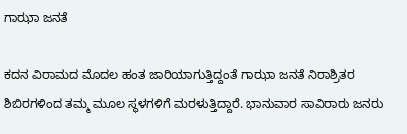ಗಾಝಾ ಜನತೆ

ಕದನ ವಿರಾಮದ ಮೊದಲ ಹಂತ ಜಾರಿಯಾಗುತ್ತಿದ್ದಂತೆ ಗಾಝಾ ಜನತೆ ನಿರಾಶ್ರಿತರ ಶಿಬಿರಗಳಿಂದ ತಮ್ಮ ಮೂಲ ಸ್ಥಳಗಳಿಗೆ ಮರಳುತ್ತಿದ್ದಾರೆ. ಭಾನುವಾರ ಸಾವಿರಾರು ಜನರು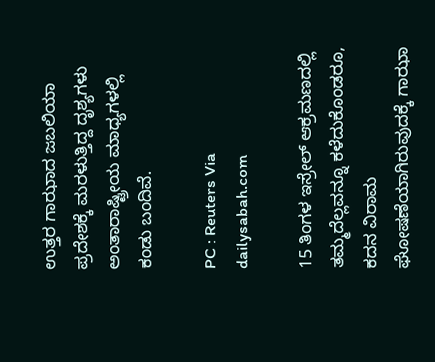ಉತ್ತರ ಗಾಝಾದ ಜಬಲಿಯಾ ಪ್ರದೇಶಕ್ಕೆ ಮರಳುತ್ತಿದ್ದ ದೃಶ್ಯಗಳು ಅಂತಾರಾಷ್ಟ್ರೀಯ ಮಾಧ್ಯಗಳಲ್ಲಿ ಕಂಡು ಬಂದಿವೆ.

PC : Reuters Via dailysabah.com

15 ತಿಂಗಳ ಇಸ್ರೇಲ್ ಆಕ್ರಮಣದಲ್ಲಿ ತಮ್ಮದೆಲ್ಲವನ್ನೂ ಕಳೆದುಕೊಂಡರೂ, ಕದನ ವಿರಾಮ ಘೋಷಣೆಯಾಗಿರುವುದಕ್ಕೆ ಗಾಝಾ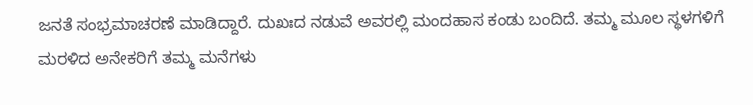ಜನತೆ ಸಂಭ್ರಮಾಚರಣೆ ಮಾಡಿದ್ದಾರೆ. ದುಖಃದ ನಡುವೆ ಅವರಲ್ಲಿ ಮಂದಹಾಸ ಕಂಡು ಬಂದಿದೆ. ತಮ್ಮ ಮೂಲ ಸ್ಥಳಗಳಿಗೆ ಮರಳಿದ ಅನೇಕರಿಗೆ ತಮ್ಮ ಮನೆಗಳು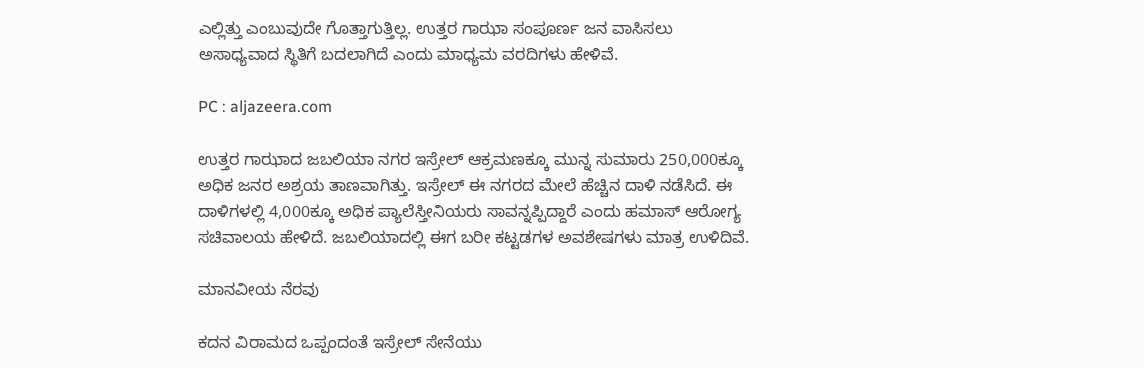ಎಲ್ಲಿತ್ತು ಎಂಬುವುದೇ ಗೊತ್ತಾಗುತ್ತಿಲ್ಲ. ಉತ್ತರ ಗಾಝಾ ಸಂಪೂರ್ಣ ಜನ ವಾಸಿಸಲು ಅಸಾಧ್ಯವಾದ ಸ್ಥಿತಿಗೆ ಬದಲಾಗಿದೆ ಎಂದು ಮಾಧ್ಯಮ ವರದಿಗಳು ಹೇಳಿವೆ.

PC : aljazeera.com

ಉತ್ತರ ಗಾಝಾದ ಜಬಲಿಯಾ ನಗರ ಇಸ್ರೇಲ್ ಆಕ್ರಮಣಕ್ಕೂ ಮುನ್ನ ಸುಮಾರು 250,000ಕ್ಕೂ ಅಧಿಕ ಜನರ ಅಶ್ರಯ ತಾಣವಾಗಿತ್ತು. ಇಸ್ರೇಲ್ ಈ ನಗರದ ಮೇಲೆ ಹೆಚ್ಚಿನ ದಾಳಿ ನಡೆಸಿದೆ. ಈ ದಾಳಿಗಳಲ್ಲಿ 4,000ಕ್ಕೂ ಅಧಿಕ ಪ್ಯಾಲೆಸ್ತೀನಿಯರು ಸಾವನ್ನಪ್ಪಿದ್ದಾರೆ ಎಂದು ಹಮಾಸ್ ಆರೋಗ್ಯ ಸಚಿವಾಲಯ ಹೇಳಿದೆ. ಜಬಲಿಯಾದಲ್ಲಿ ಈಗ ಬರೀ ಕಟ್ಟಡಗಳ ಅವಶೇಷಗಳು ಮಾತ್ರ ಉಳಿದಿವೆ.

ಮಾನವೀಯ ನೆರವು

ಕದನ ವಿರಾಮದ ಒಪ್ಪಂದಂತೆ ಇಸ್ರೇಲ್ ಸೇನೆಯು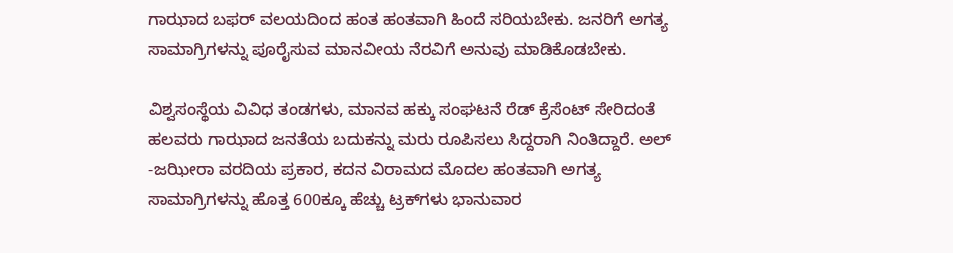ಗಾಝಾದ ಬಫರ್ ವಲಯದಿಂದ ಹಂತ ಹಂತವಾಗಿ ಹಿಂದೆ ಸರಿಯಬೇಕು. ಜನರಿಗೆ ಅಗತ್ಯ ಸಾಮಾಗ್ರಿಗಳನ್ನು ಪೂರೈಸುವ ಮಾನವೀಯ ನೆರವಿಗೆ ಅನುವು ಮಾಡಿಕೊಡಬೇಕು.

ವಿಶ್ವಸಂಸ್ಥೆಯ ವಿವಿಧ ತಂಡಗಳು, ಮಾನವ ಹಕ್ಕು ಸಂಘಟನೆ ರೆಡ್ ಕ್ರೆಸೆಂಟ್ ಸೇರಿದಂತೆ ಹಲವರು ಗಾಝಾದ ಜನತೆಯ ಬದುಕನ್ನು ಮರು ರೂಪಿಸಲು ಸಿದ್ದರಾಗಿ ನಿಂತಿದ್ದಾರೆ. ಅಲ್ -ಜಝೀರಾ ವರದಿಯ ಪ್ರಕಾರ, ಕದನ ವಿರಾಮದ ಮೊದಲ ಹಂತವಾಗಿ ಅಗತ್ಯ ಸಾಮಾಗ್ರಿಗಳನ್ನು ಹೊತ್ತ 600ಕ್ಕೂ ಹೆಚ್ಚು ಟ್ರಕ್‌ಗಳು ಭಾನುವಾರ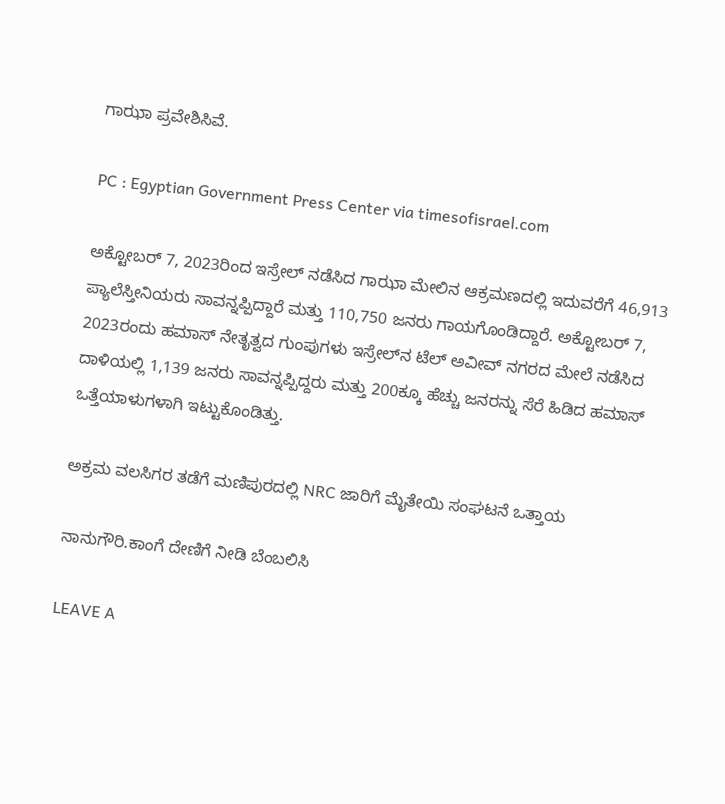ಗಾಝಾ ಪ್ರವೇಶಿಸಿವೆ.

PC : Egyptian Government Press Center via timesofisrael.com

ಅಕ್ಟೋಬರ್ 7, 2023ರಿಂದ ಇಸ್ರೇಲ್ ನಡೆಸಿದ ಗಾಝಾ ಮೇಲಿನ ಆಕ್ರಮಣದಲ್ಲಿ ಇದುವರೆಗೆ 46,913 ಪ್ಯಾಲೆಸ್ತೀನಿಯರು ಸಾವನ್ನಪ್ಪಿದ್ದಾರೆ ಮತ್ತು 110,750 ಜನರು ಗಾಯಗೊಂಡಿದ್ದಾರೆ. ಅಕ್ಟೋಬರ್ 7, 2023ರಂದು ಹಮಾಸ್ ನೇತೃತ್ವದ ಗುಂಪುಗಳು ಇಸ್ರೇಲ್‌ನ ಟೆಲ್ ಅವೀವ್ ನಗರದ ಮೇಲೆ ನಡೆಸಿದ ದಾಳಿಯಲ್ಲಿ 1,139 ಜನರು ಸಾವನ್ನಪ್ಪಿದ್ದರು ಮತ್ತು 200ಕ್ಕೂ ಹೆಚ್ಚು ಜನರನ್ನು ಸೆರೆ ಹಿಡಿದ ಹಮಾಸ್ ಒತ್ತೆಯಾಳುಗಳಾಗಿ ಇಟ್ಟುಕೊಂಡಿತ್ತು.

ಅಕ್ರಮ ವಲಸಿಗರ ತಡೆಗೆ ಮಣಿಪುರದಲ್ಲಿ NRC ಜಾರಿಗೆ ಮೈತೇಯಿ ಸಂಘಟನೆ ಒತ್ತಾಯ

ನಾನುಗೌರಿ.ಕಾಂಗೆ ದೇಣಿಗೆ ನೀಡಿ ಬೆಂಬಲಿಸಿ

LEAVE A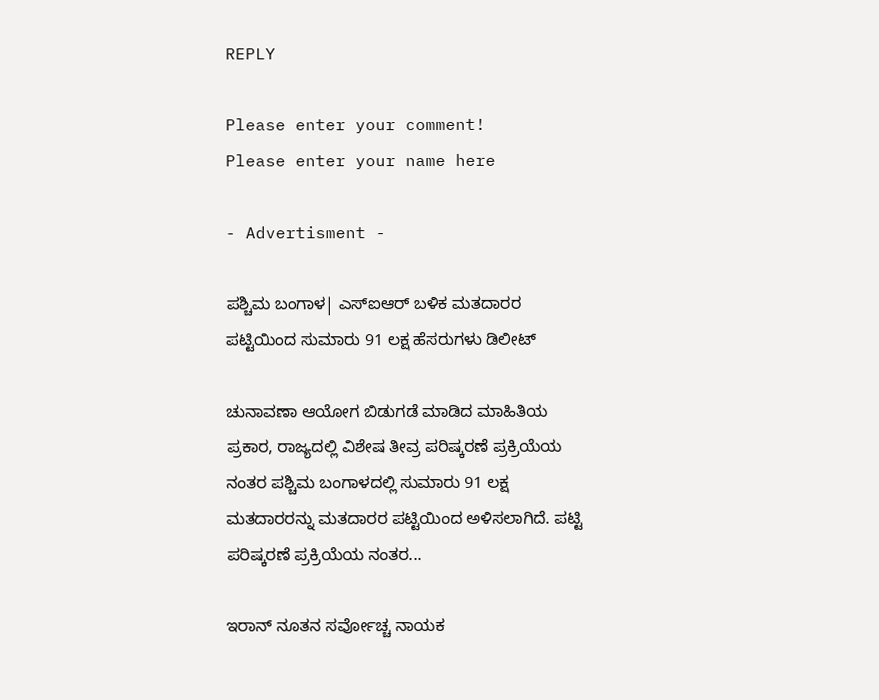REPLY

Please enter your comment!
Please enter your name here

- Advertisment -

ಪಶ್ಚಿಮ ಬಂಗಾಳ| ಎಸ್‌ಐಆರ್ ಬಳಿಕ ಮತದಾರರ ಪಟ್ಟಿಯಿಂದ ಸುಮಾರು 91 ಲಕ್ಷ ಹೆಸರುಗಳು ಡಿಲೀಟ್

ಚುನಾವಣಾ ಆಯೋಗ ಬಿಡುಗಡೆ ಮಾಡಿದ ಮಾಹಿತಿಯ ಪ್ರಕಾರ, ರಾಜ್ಯದಲ್ಲಿ ವಿಶೇಷ ತೀವ್ರ ಪರಿಷ್ಕರಣೆ ಪ್ರಕ್ರಿಯೆಯ ನಂತರ ಪಶ್ಚಿಮ ಬಂಗಾಳದಲ್ಲಿ ಸುಮಾರು 91 ಲಕ್ಷ ಮತದಾರರನ್ನು ಮತದಾರರ ಪಟ್ಟಿಯಿಂದ ಅಳಿಸಲಾಗಿದೆ. ಪಟ್ಟಿ ಪರಿಷ್ಕರಣೆ ಪ್ರಕ್ರಿಯೆಯ ನಂತರ...

ಇರಾನ್ ನೂತನ ಸರ್ವೋಚ್ಚ ನಾಯಕ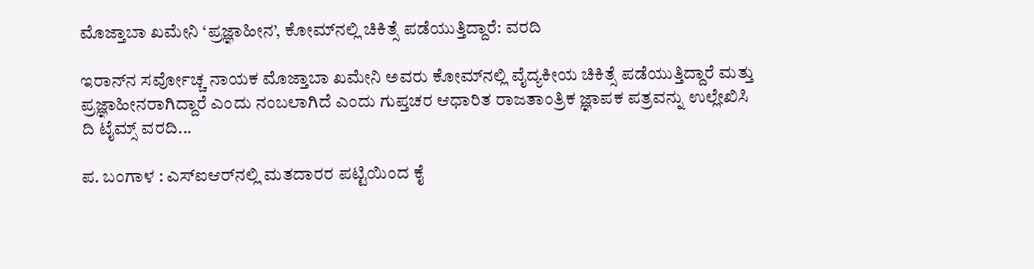ಮೊಜ್ತಾಬಾ ಖಮೇನಿ ‘ಪ್ರಜ್ಞಾಹೀನ’, ಕೋಮ್‌ನಲ್ಲಿ ಚಿಕಿತ್ಸೆ ಪಡೆಯುತ್ತಿದ್ದಾರೆ: ವರದಿ

ಇರಾನ್‌ನ ಸರ್ವೋಚ್ಚ ನಾಯಕ ಮೊಜ್ತಾಬಾ ಖಮೇನಿ ಅವರು ಕೋಮ್‌ನಲ್ಲಿ ವೈದ್ಯಕೀಯ ಚಿಕಿತ್ಸೆ ಪಡೆಯುತ್ತಿದ್ದಾರೆ ಮತ್ತು ಪ್ರಜ್ಞಾಹೀನರಾಗಿದ್ದಾರೆ ಎಂದು ನಂಬಲಾಗಿದೆ ಎಂದು ಗುಪ್ತಚರ ಆಧಾರಿತ ರಾಜತಾಂತ್ರಿಕ ಜ್ಞಾಪಕ ಪತ್ರವನ್ನು ಉಲ್ಲೇಖಿಸಿ ದಿ ಟೈಮ್ಸ್ ವರದಿ...

ಪ. ಬಂಗಾಳ : ಎಸ್‌ಐಆರ್‌ನಲ್ಲಿ ಮತದಾರರ ಪಟ್ಟಿಯಿಂದ ಕೈ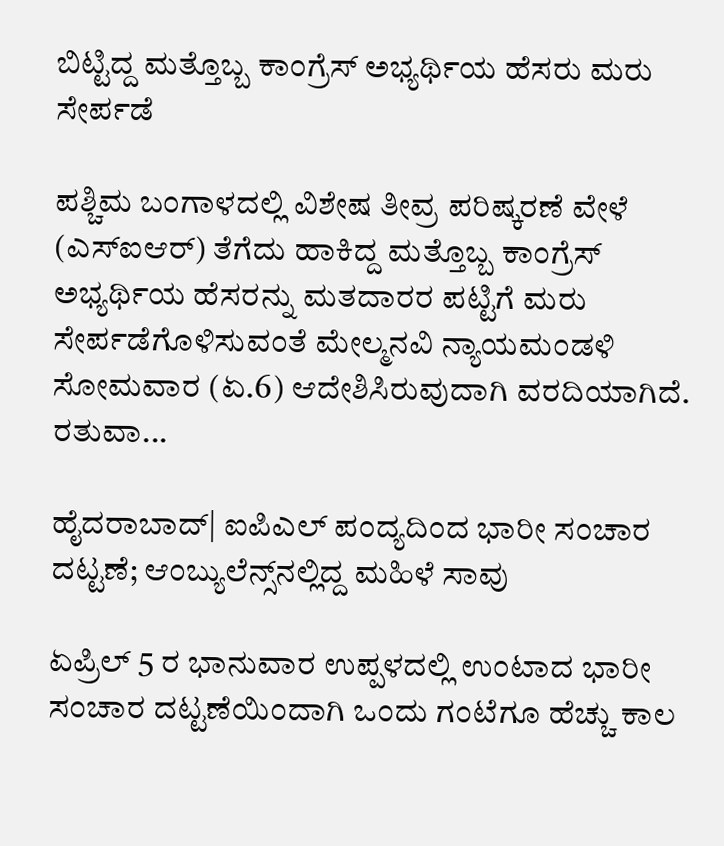ಬಿಟ್ಟಿದ್ದ ಮತ್ತೊಬ್ಬ ಕಾಂಗ್ರೆಸ್ ಅಭ್ಯರ್ಥಿಯ ಹೆಸರು ಮರು ಸೇರ್ಪಡೆ

ಪಶ್ಚಿಮ ಬಂಗಾಳದಲ್ಲಿ ವಿಶೇಷ ತೀವ್ರ ಪರಿಷ್ಕರಣೆ ವೇಳೆ (ಎಸ್‌ಐಆರ್‌) ತೆಗೆದು ಹಾಕಿದ್ದ ಮತ್ತೊಬ್ಬ ಕಾಂಗ್ರೆಸ್ ಅಭ್ಯರ್ಥಿಯ ಹೆಸರನ್ನು ಮತದಾರರ ಪಟ್ಟಿಗೆ ಮರು ಸೇರ್ಪಡೆಗೊಳಿಸುವಂತೆ ಮೇಲ್ಮನವಿ ನ್ಯಾಯಮಂಡಳಿ ಸೋಮವಾರ (ಏ.6) ಆದೇಶಿಸಿರುವುದಾಗಿ ವರದಿಯಾಗಿದೆ. ರತುವಾ...

ಹೈದರಾಬಾದ್| ಐಪಿಎಲ್ ಪಂದ್ಯದಿಂದ ಭಾರೀ ಸಂಚಾರ ದಟ್ಟಣೆ; ಆಂಬ್ಯುಲೆನ್ಸ್‌ನಲ್ಲಿದ್ದ ಮಹಿಳೆ ಸಾವು

ಏಪ್ರಿಲ್ 5 ರ ಭಾನುವಾರ ಉಪ್ಪಳದಲ್ಲಿ ಉಂಟಾದ ಭಾರೀ ಸಂಚಾರ ದಟ್ಟಣೆಯಿಂದಾಗಿ ಒಂದು ಗಂಟೆಗೂ ಹೆಚ್ಚು ಕಾಲ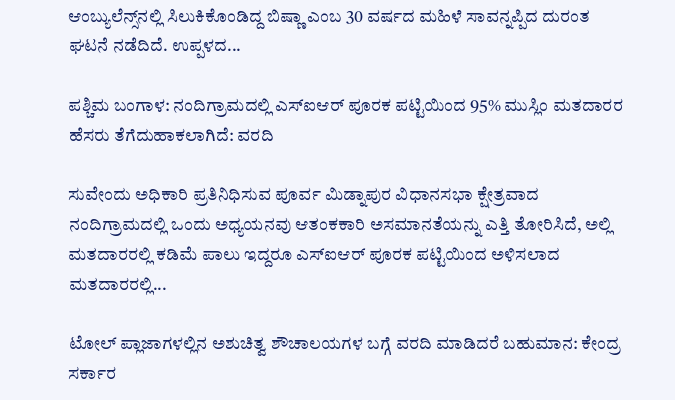ಆಂಬ್ಯುಲೆನ್ಸ್‌ನಲ್ಲಿ ಸಿಲುಕಿಕೊಂಡಿದ್ದ ಬಿಷ್ಣಾ ಎಂಬ 30 ವರ್ಷದ ಮಹಿಳೆ ಸಾವನ್ನಪ್ಪಿದ ದುರಂತ ಘಟನೆ ನಡೆದಿದೆ. ಉಪ್ಪಳದ...

ಪಶ್ಚಿಮ ಬಂಗಾಳ: ನಂದಿಗ್ರಾಮದಲ್ಲಿ ಎಸ್‌ಐಆರ್ ಪೂರಕ ಪಟ್ಟಿಯಿಂದ 95% ಮುಸ್ಲಿಂ ಮತದಾರರ ಹೆಸರು ತೆಗೆದುಹಾಕಲಾಗಿದೆ: ವರದಿ

ಸುವೇಂದು ಅಧಿಕಾರಿ ಪ್ರತಿನಿಧಿಸುವ ಪೂರ್ವ ಮಿಡ್ನಾಪುರ ವಿಧಾನಸಭಾ ಕ್ಷೇತ್ರವಾದ ನಂದಿಗ್ರಾಮದಲ್ಲಿ ಒಂದು ಅಧ್ಯಯನವು ಆತಂಕಕಾರಿ ಅಸಮಾನತೆಯನ್ನು ಎತ್ತಿ ತೋರಿಸಿದೆ, ಅಲ್ಲಿ ಮತದಾರರಲ್ಲಿ ಕಡಿಮೆ ಪಾಲು ಇದ್ದರೂ ಎಸ್‌ಐಆರ್ ಪೂರಕ ಪಟ್ಟಿಯಿಂದ ಅಳಿಸಲಾದ ಮತದಾರರಲ್ಲಿ...

ಟೋಲ್ ಪ್ಲಾಜಾಗಳಲ್ಲಿನ ಅಶುಚಿತ್ವ ಶೌಚಾಲಯಗಳ ಬಗ್ಗೆ ವರದಿ ಮಾಡಿದರೆ ಬಹುಮಾನ: ಕೇಂದ್ರ ಸರ್ಕಾರ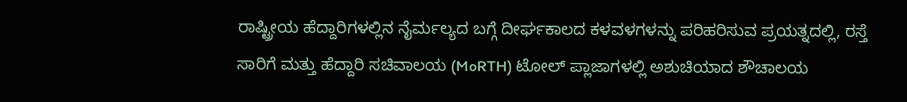ರಾಷ್ಟ್ರೀಯ ಹೆದ್ದಾರಿಗಳಲ್ಲಿನ ನೈರ್ಮಲ್ಯದ ಬಗ್ಗೆ ದೀರ್ಘಕಾಲದ ಕಳವಳಗಳನ್ನು ಪರಿಹರಿಸುವ ಪ್ರಯತ್ನದಲ್ಲಿ, ರಸ್ತೆ ಸಾರಿಗೆ ಮತ್ತು ಹೆದ್ದಾರಿ ಸಚಿವಾಲಯ (MoRTH) ಟೋಲ್ ಪ್ಲಾಜಾಗಳಲ್ಲಿ ಅಶುಚಿಯಾದ ಶೌಚಾಲಯ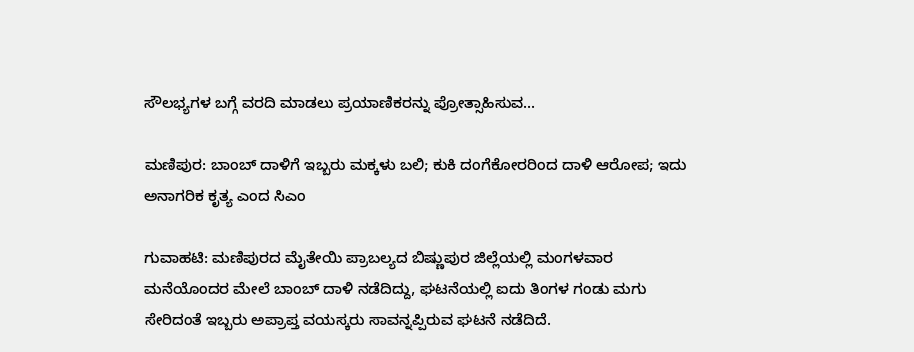ಸೌಲಭ್ಯಗಳ ಬಗ್ಗೆ ವರದಿ ಮಾಡಲು ಪ್ರಯಾಣಿಕರನ್ನು ಪ್ರೋತ್ಸಾಹಿಸುವ...

ಮಣಿಪುರ: ಬಾಂಬ್ ದಾಳಿಗೆ ಇಬ್ಬರು ಮಕ್ಕಳು ಬಲಿ; ಕುಕಿ ದಂಗೆಕೋರರಿಂದ ದಾಳಿ ಆರೋಪ; ಇದು ಅನಾಗರಿಕ ಕೃತ್ಯ ಎಂದ ಸಿಎಂ

ಗುವಾಹಟಿ: ಮಣಿಪುರದ ಮೈತೇಯಿ ಪ್ರಾಬಲ್ಯದ ಬಿಷ್ಣುಪುರ ಜಿಲ್ಲೆಯಲ್ಲಿ ಮಂಗಳವಾರ ಮನೆಯೊಂದರ ಮೇಲೆ ಬಾಂಬ್ ದಾಳಿ ನಡೆದಿದ್ದು, ಘಟನೆಯಲ್ಲಿ ಐದು ತಿಂಗಳ ಗಂಡು ಮಗು ಸೇರಿದಂತೆ ಇಬ್ಬರು ಅಪ್ರಾಪ್ತ ವಯಸ್ಕರು ಸಾವನ್ನಪ್ಪಿರುವ ಘಟನೆ ನಡೆದಿದೆ.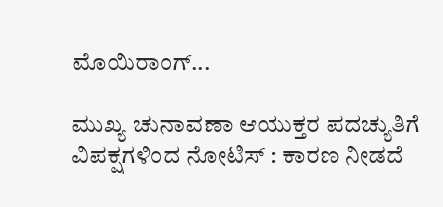ಮೊಯಿರಾಂಗ್...

ಮುಖ್ಯ ಚುನಾವಣಾ ಆಯುಕ್ತರ ಪದಚ್ಯುತಿಗೆ ವಿಪಕ್ಷಗಳಿಂದ ನೋಟಿಸ್‌ : ಕಾರಣ ನೀಡದೆ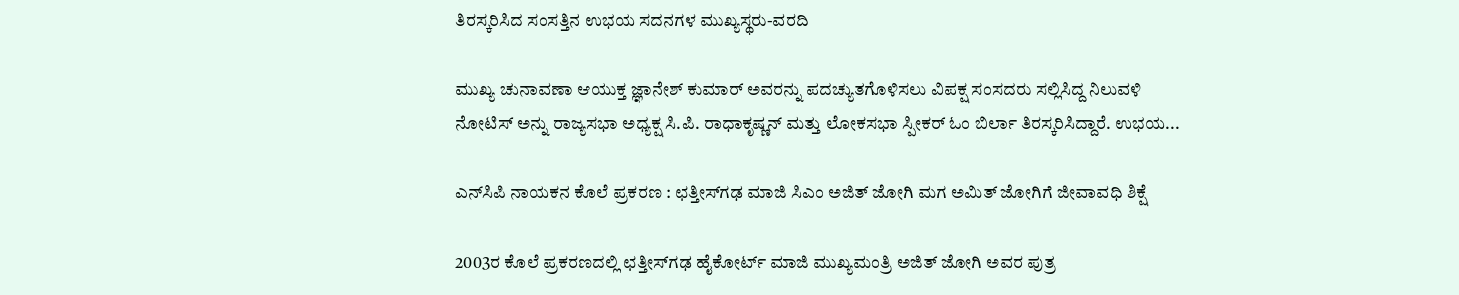ತಿರಸ್ಕರಿಸಿದ ಸಂಸತ್ತಿನ ಉಭಯ ಸದನಗಳ ಮುಖ್ಯಸ್ಥರು-ವರದಿ

ಮುಖ್ಯ ಚುನಾವಣಾ ಆಯುಕ್ತ ಜ್ಞಾನೇಶ್ ಕುಮಾರ್ ಅವರನ್ನು ಪದಚ್ಯುತಗೊಳಿಸಲು ವಿಪಕ್ಷ ಸಂಸದರು ಸಲ್ಲಿಸಿದ್ದ ನಿಲುವಳಿ ನೋಟಿಸ್ ಅನ್ನು ರಾಜ್ಯಸಭಾ ಅಧ್ಯಕ್ಷ ಸಿ.ಪಿ. ರಾಧಾಕೃಷ್ಣನ್ ಮತ್ತು ಲೋಕಸಭಾ ಸ್ಪೀಕರ್ ಓಂ ಬಿರ್ಲಾ ತಿರಸ್ಕರಿಸಿದ್ದಾರೆ. ಉಭಯ...

ಎನ್‌ಸಿಪಿ ನಾಯಕನ ಕೊಲೆ ಪ್ರಕರಣ : ಛತ್ತೀಸ್‌ಗಢ ಮಾಜಿ ಸಿಎಂ ಅಜಿತ್ ಜೋಗಿ ಮಗ ಅಮಿತ್ ಜೋಗಿಗೆ ಜೀವಾವಧಿ ಶಿಕ್ಷೆ

2003ರ ಕೊಲೆ ಪ್ರಕರಣದಲ್ಲಿ ಛತ್ತೀಸ್‌ಗಢ ಹೈಕೋರ್ಟ್ ಮಾಜಿ ಮುಖ್ಯಮಂತ್ರಿ ಅಜಿತ್ ಜೋಗಿ ಅವರ ಪುತ್ರ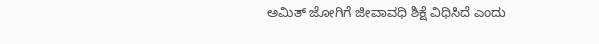ಅಮಿತ್ ಜೋಗಿಗೆ ಜೀವಾವಧಿ ಶಿಕ್ಷೆ ವಿಧಿಸಿದೆ ಎಂದು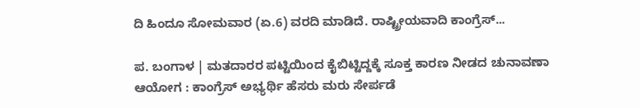ದಿ ಹಿಂದೂ ಸೋಮವಾರ (ಏ.6) ವರದಿ ಮಾಡಿದೆ. ರಾಷ್ಟ್ರೀಯವಾದಿ ಕಾಂಗ್ರೆಸ್...

ಪ. ಬಂಗಾಳ | ಮತದಾರರ ಪಟ್ಟಿಯಿಂದ ಕೈಬಿಟ್ಟಿದ್ದಕ್ಕೆ ಸೂಕ್ತ ಕಾರಣ ನೀಡದ ಚುನಾವಣಾ ಆಯೋಗ : ಕಾಂಗ್ರೆಸ್ ಅಭ್ಯರ್ಥಿ ಹೆಸರು ಮರು ಸೇರ್ಪಡೆ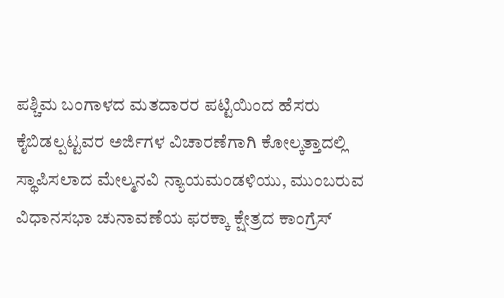ಪಶ್ಚಿಮ ಬಂಗಾಳದ ಮತದಾರರ ಪಟ್ಟಿಯಿಂದ ಹೆಸರು ಕೈಬಿಡಲ್ಪಟ್ಟವರ ಅರ್ಜಿಗಳ ವಿಚಾರಣೆಗಾಗಿ ಕೋಲ್ಕತ್ತಾದಲ್ಲಿ ಸ್ಥಾಪಿಸಲಾದ ಮೇಲ್ಮನವಿ ನ್ಯಾಯಮಂಡಳಿಯು, ಮುಂಬರುವ ವಿಧಾನಸಭಾ ಚುನಾವಣೆಯ ಫರಕ್ಕಾ ಕ್ಷೇತ್ರದ ಕಾಂಗ್ರೆಸ್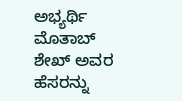ಅಭ್ಯರ್ಥಿ ಮೊತಾಬ್ ಶೇಖ್ ಅವರ ಹೆಸರನ್ನು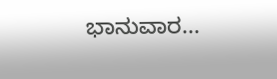ಭಾನುವಾರ...